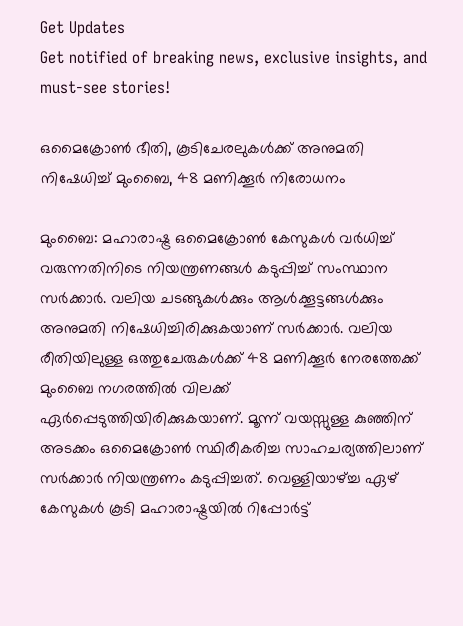Get Updates
Get notified of breaking news, exclusive insights, and must-see stories!

ഒമൈക്രോണ്‍ ഭീതി, കൂടിചേരലുകള്‍ക്ക് അനുമതി നിഷേധിച്ച് മുംബൈ, 48 മണിക്കൂര്‍ നിരോധനം

മുംബൈ: മഹാരാഷ്ട്ര ഒമൈക്രോണ്‍ കേസുകള്‍ വര്‍ധിച്ച് വരുന്നതിനിടെ നിയന്ത്രണങ്ങള്‍ കടുപ്പിച്ച് സംസ്ഥാന സര്‍ക്കാര്‍. വലിയ ചടങ്ങുകള്‍ക്കും ആള്‍ക്കൂട്ടങ്ങള്‍ക്കും അനുമതി നിഷേധിച്ചിരിക്കുകയാണ് സര്‍ക്കാര്‍. വലിയ രീതിയിലുള്ള ഒത്തുചേരുകള്‍ക്ക് 48 മണിക്കൂര്‍ നേരത്തേക്ക് മുംബൈ നഗരത്തില്‍ വിലക്ക് ഏര്‍പ്പെടുത്തിയിരിക്കുകയാണ്. മൂന്ന് വയസ്സുള്ള കുഞ്ഞിന് അടക്കം ഒമൈക്രോണ്‍ സ്ഥിരീകരിച്ച സാഹചര്യത്തിലാണ് സര്‍ക്കാര്‍ നിയന്ത്രണം കടുപ്പിച്ചത്. വെള്ളിയാഴ്ച്ച ഏഴ് കേസുകള്‍ കൂടി മഹാരാഷ്ട്രയില്‍ റിപ്പോര്‍ട്ട്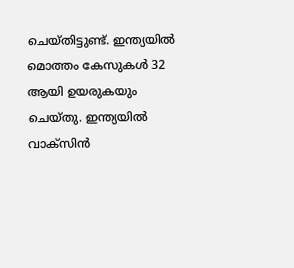ചെയ്തിട്ടുണ്ട്. ഇന്ത്യയില്‍ മൊത്തം കേസുകള്‍ 32 ആയി ഉയരുകയും ചെയ്തു. ഇന്ത്യയില്‍ വാക്‌സിന്‍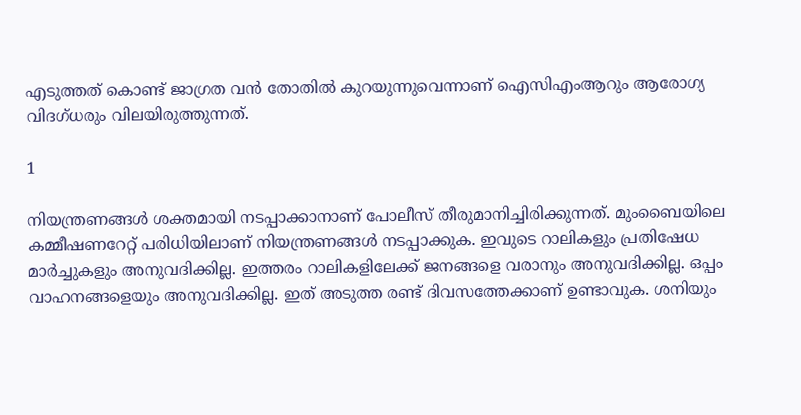എടുത്തത് കൊണ്ട് ജാഗ്രത വന്‍ തോതില്‍ കുറയുന്നുവെന്നാണ് ഐസിഎംആറും ആരോഗ്യ വിദഗ്ധരും വിലയിരുത്തുന്നത്.

1

നിയന്ത്രണങ്ങള്‍ ശക്തമായി നടപ്പാക്കാനാണ് പോലീസ് തീരുമാനിച്ചിരിക്കുന്നത്. മുംബൈയിലെ കമ്മീഷണറേറ്റ് പരിധിയിലാണ് നിയന്ത്രണങ്ങള്‍ നടപ്പാക്കുക. ഇവുടെ റാലികളും പ്രതിഷേധ മാര്‍ച്ചുകളും അനുവദിക്കില്ല. ഇത്തരം റാലികളിലേക്ക് ജനങ്ങളെ വരാനും അനുവദിക്കില്ല. ഒപ്പം വാഹനങ്ങളെയും അനുവദിക്കില്ല. ഇത് അടുത്ത രണ്ട് ദിവസത്തേക്കാണ് ഉണ്ടാവുക. ശനിയും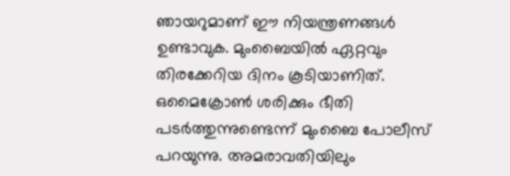ഞായറുമാണ് ഈ നിയന്ത്രണങ്ങള്‍ ഉണ്ടാവുക. മുംബൈയില്‍ ഏറ്റവും തിരക്കേറിയ ദിനം കൂടിയാണിത്. ഒമൈക്രോണ്‍ ശരിക്കും ഭീതി പടര്‍ത്തുന്നുണ്ടെന്ന് മുംബൈ പോലീസ് പറയുന്നു. അമരാവതിയിലും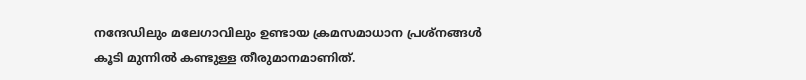നന്ദേഡിലും മലേഗാവിലും ഉണ്ടായ ക്രമസമാധാന പ്രശ്‌നങ്ങള്‍ കൂടി മുന്നില്‍ കണ്ടുള്ള തീരുമാനമാണിത്.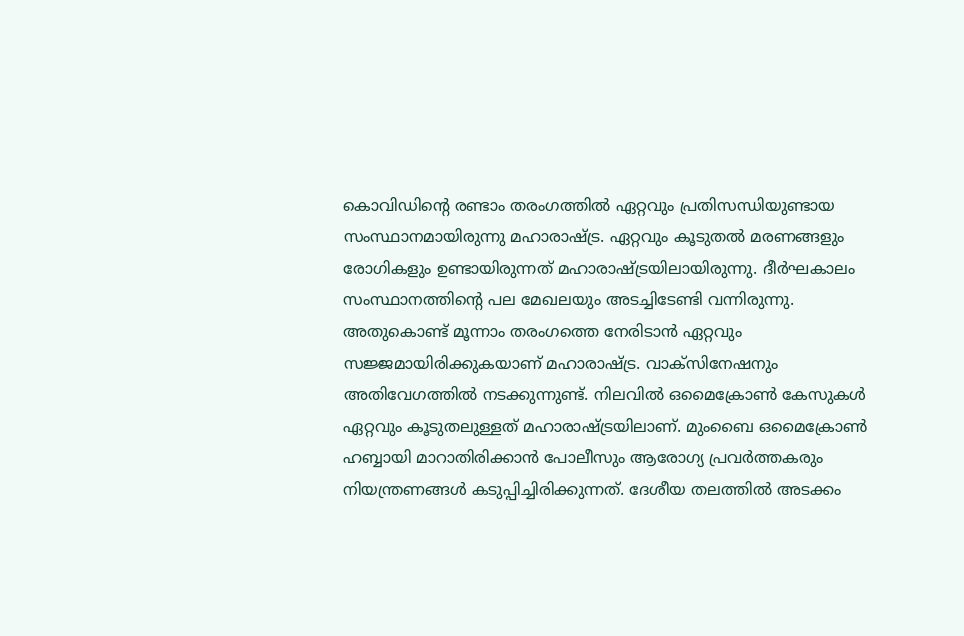കൊവിഡിന്റെ രണ്ടാം തരംഗത്തില്‍ ഏറ്റവും പ്രതിസന്ധിയുണ്ടായ സംസ്ഥാനമായിരുന്നു മഹാരാഷ്ട്ര. ഏറ്റവും കൂടുതല്‍ മരണങ്ങളും രോഗികളും ഉണ്ടായിരുന്നത് മഹാരാഷ്ട്രയിലായിരുന്നു. ദീര്‍ഘകാലം സംസ്ഥാനത്തിന്റെ പല മേഖലയും അടച്ചിടേണ്ടി വന്നിരുന്നു. അതുകൊണ്ട് മൂന്നാം തരംഗത്തെ നേരിടാന്‍ ഏറ്റവും സജ്ജമായിരിക്കുകയാണ് മഹാരാഷ്ട്ര. വാക്‌സിനേഷനും അതിവേഗത്തില്‍ നടക്കുന്നുണ്ട്. നിലവില്‍ ഒമൈക്രോണ്‍ കേസുകള്‍ ഏറ്റവും കൂടുതലുള്ളത് മഹാരാഷ്ട്രയിലാണ്. മുംബൈ ഒമൈക്രോണ്‍ ഹബ്ബായി മാറാതിരിക്കാന്‍ പോലീസും ആരോഗ്യ പ്രവര്‍ത്തകരും നിയന്ത്രണങ്ങള്‍ കടുപ്പിച്ചിരിക്കുന്നത്. ദേശീയ തലത്തില്‍ അടക്കം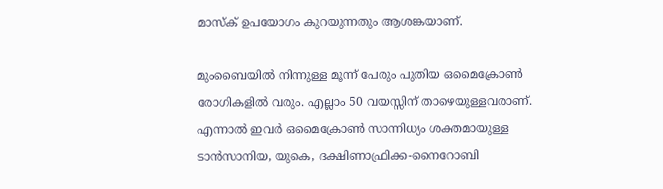മാസ്‌ക് ഉപയോഗം കുറയുന്നതും ആശങ്കയാണ്.

മുംബൈയില്‍ നിന്നുള്ള മൂന്ന് പേരും പുതിയ ഒമൈക്രോണ്‍ രോഗികളില്‍ വരും. എല്ലാം 50 വയസ്സിന് താഴെയുള്ളവരാണ്. എന്നാല്‍ ഇവര്‍ ഒമൈക്രോണ്‍ സാന്നിധ്യം ശക്തമായുള്ള ടാന്‍സാനിയ, യുകെ, ദക്ഷിണാഫ്രിക്ക-നൈറോബി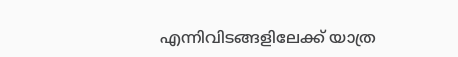എന്നിവിടങ്ങളിലേക്ക് യാത്ര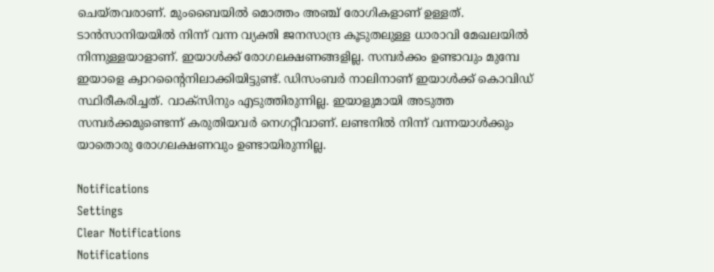ചെയ്തവരാണ്. മുംബൈയില്‍ മൊത്തം അഞ്ച് രോഗികളാണ് ഉള്ളത്. ടാന്‍സാനിയയില്‍ നിന്ന് വന്ന വ്യക്തി ജനസാന്ദ്ര കൂടുതലുള്ള ധാരാവി മേഖലയില്‍ നിന്നുള്ളയാളാണ്. ഇയാള്‍ക്ക് രോഗലക്ഷണങ്ങളില്ല. സമ്പര്‍ക്കം ഉണ്ടാവും മുമ്പേ ഇയാളെ ക്വാറന്റൈനിലാക്കിയിട്ടുണ്ട്. ഡിസംബര്‍ നാലിനാണ് ഇയാള്‍ക്ക് കൊവിഡ് സ്ഥിരീകരിച്ചത്. വാക്‌സിനും എടുത്തിരുന്നില്ല. ഇയാളുമായി അടുത്ത സമ്പര്‍ക്കമുണ്ടെന്ന് കരുതിയവര്‍ നെഗറ്റീവാണ്. ലണ്ടനില്‍ നിന്ന് വന്നയാള്‍ക്കും യാതൊരു രോഗലക്ഷണവും ഉണ്ടായിരുന്നില്ല.

Notifications
Settings
Clear Notifications
Notifications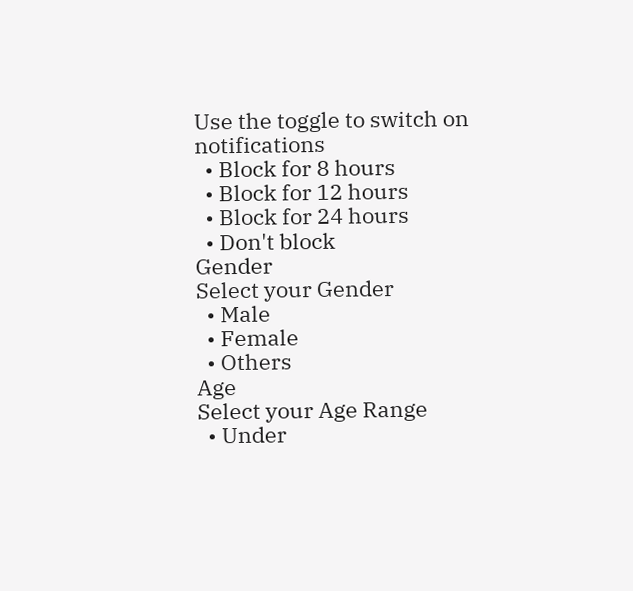Use the toggle to switch on notifications
  • Block for 8 hours
  • Block for 12 hours
  • Block for 24 hours
  • Don't block
Gender
Select your Gender
  • Male
  • Female
  • Others
Age
Select your Age Range
  • Under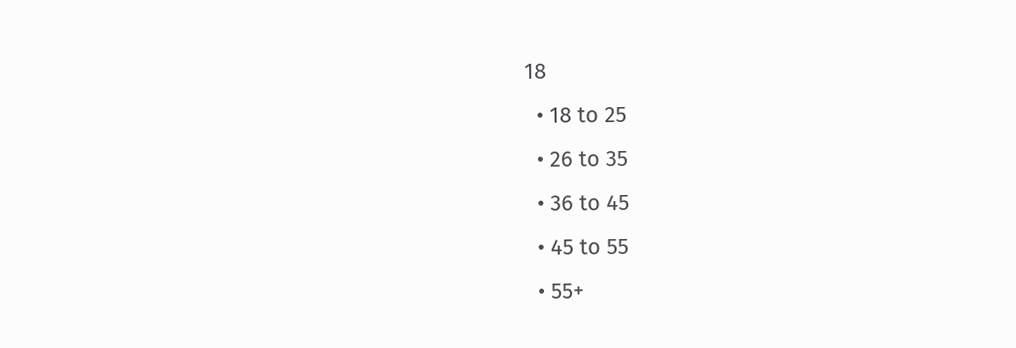18
  • 18 to 25
  • 26 to 35
  • 36 to 45
  • 45 to 55
  • 55+